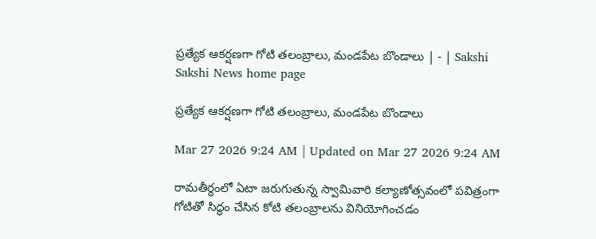ప్రత్యేక ఆకర్షణగా గోటి తలంబ్రాలు, మండపేట బొండాలు | - | Sakshi
Sakshi News home page

ప్రత్యేక ఆకర్షణగా గోటి తలంబ్రాలు, మండపేట బొండాలు

Mar 27 2026 9:24 AM | Updated on Mar 27 2026 9:24 AM

రామతీర్థంలో ఏటా జరుగుతున్న స్వామివారి కల్యాణోత్సవంలో పవిత్రంగా గోటితో సిద్ధం చేసిన కోటి తలంబ్రాలను వినియోగించడం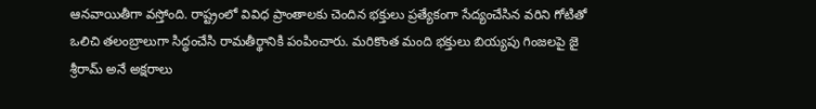ఆనవాయితీగా వస్తోంది. రాష్ట్రంలో వివిధ ప్రాంతాలకు చెందిన భక్తులు ప్రత్యేకంగా సేద్యంచేసిన వరిని గోటితో ఒలిచి తలంబ్రాలుగా సిద్ధంచేసి రామతీర్థానికి పంపించారు. మరికొంత మంది భక్తులు బియ్యపు గింజలపై జై శ్రీరామ్‌ అనే అక్షరాలు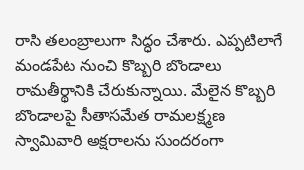రాసి తలంబ్రాలుగా సిద్ధం చేశారు. ఎప్పటిలాగే మండపేట నుంచి కొబ్బరి బొండాలు రామతీర్థానికి చేరుకున్నాయి. మేలైన కొబ్బరి బొండాలపై సీతాసమేత రామలక్ష్మణ స్వామివారి అక్షరాలను సుందరంగా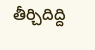తీర్చిదిద్ది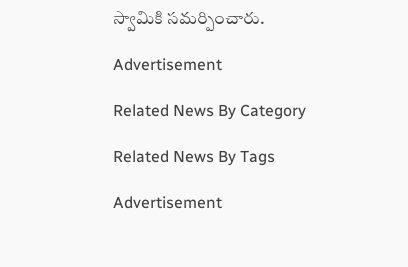స్వామికి సమర్పించారు.

Advertisement

Related News By Category

Related News By Tags

Advertisement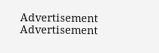Advertisement
Advertisement